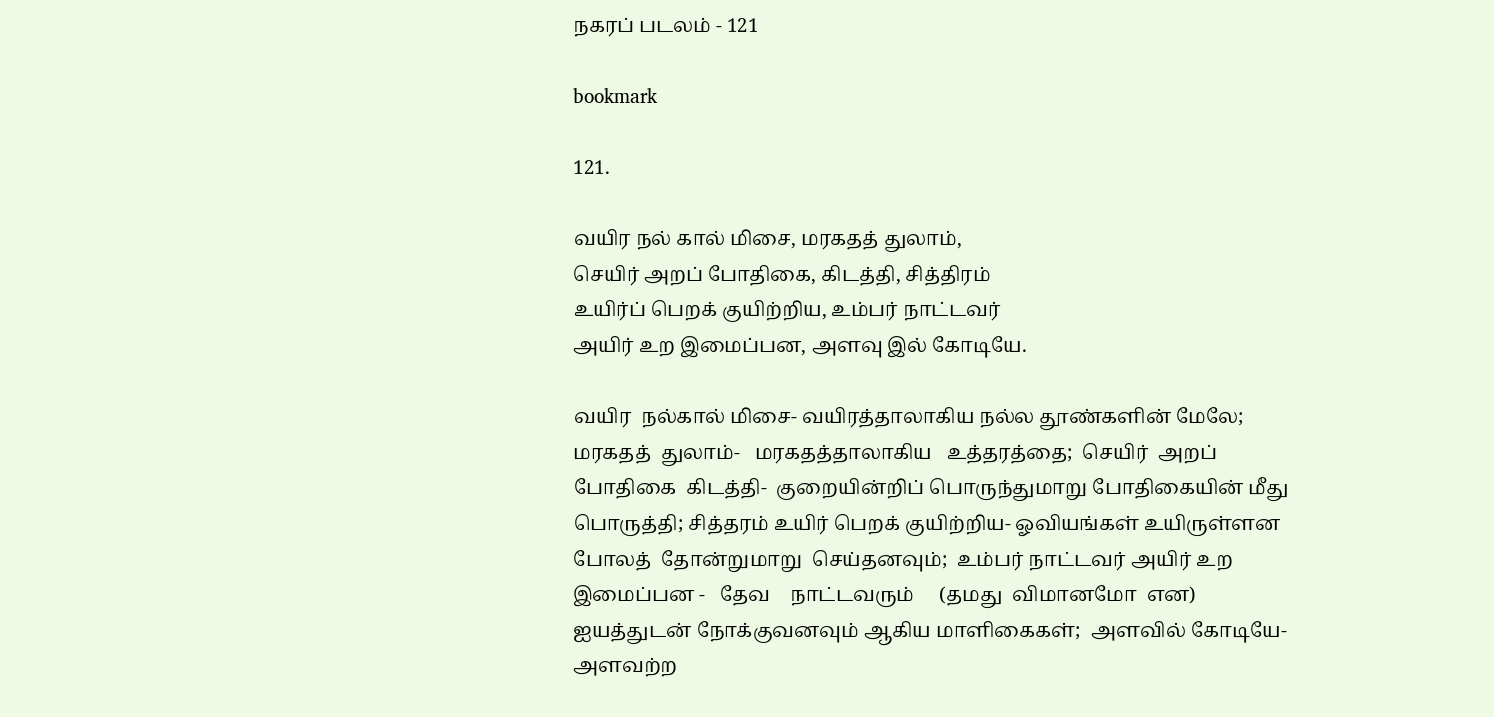நகரப் படலம் - 121

bookmark

121.

வயிர நல் கால் மிசை, மரகதத் துலாம்,
செயிர் அறப் போதிகை, கிடத்தி, சித்திரம்
உயிர்ப் பெறக் குயிற்றிய, உம்பர் நாட்டவர்
அயிர் உற இமைப்பன, அளவு இல் கோடியே.

வயிர  நல்கால் மிசை- வயிரத்தாலாகிய நல்ல தூண்களின் மேலே;
மரகதத்  துலாம்-   மரகதத்தாலாகிய   உத்தரத்தை;  செயிர்  அறப்
போதிகை  கிடத்தி-  குறையின்றிப் பொருந்துமாறு போதிகையின் மீது
பொருத்தி; சித்தரம் உயிர் பெறக் குயிற்றிய- ஓவியங்கள் உயிருள்ளன
போலத்  தோன்றுமாறு  செய்தனவும்;  உம்பர் நாட்டவர் அயிர் உற
இமைப்பன -   தேவ    நாட்டவரும்     (தமது  விமானமோ  என)
ஐயத்துடன் நோக்குவனவும் ஆகிய மாளிகைகள்;  அளவில் கோடியே-
அளவற்ற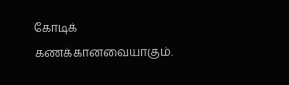கோடிக் கணக்கானவையாகும்.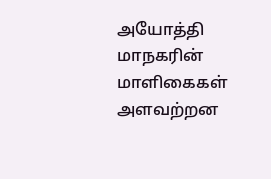அயோத்தி    மாநகரின்    மாளிகைகள்   அளவற்றன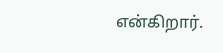என்கிறார்.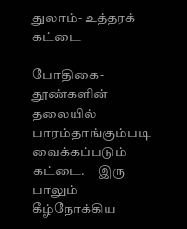துலாம்- உத்தரக் கட்டை

போதிகை-   தூண்களின் தலையில் பாரம்தாங்கும்படி  வைக்கப்படும்
கட்டை.     இரு    பாலும்    கீழ்நோக்கிய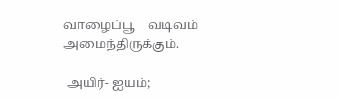வாழைப்பூ    வடிவம்
அமைந்திருக்கும்.

 அயிர்- ஐயம்;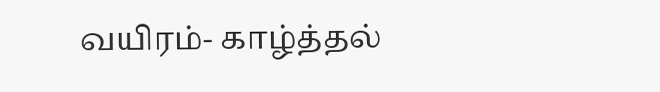வயிரம்- காழ்த்தல்